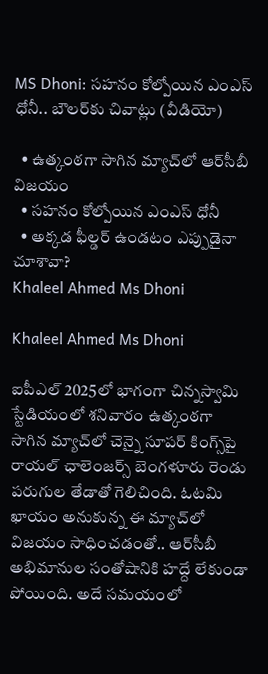MS Dhoni: సహనం కోల్పోయిన ఎంఎస్ ధోనీ.. బౌలర్‌కు చివాట్లు (వీడియో)

  • ఉత్కంఠగా సాగిన మ్యాచ్‌లో ఆర్‌సీబీ విజయం
  • సహనం కోల్పోయిన ఎంఎస్ ధోనీ
  • అక్కడ ఫీల్డర్‌ ఉండటం ఎప్పుడైనా చూశావా?
Khaleel Ahmed Ms Dhoni

Khaleel Ahmed Ms Dhoni

ఐపీఎల్ 2025లో భాగంగా చిన్నస్వామి స్టేడియంలో శనివారం ఉత్కంఠగా సాగిన మ్యాచ్‌లో చెన్నై సూపర్ కింగ్స్‌పై రాయల్ ఛాలెంజర్స్ బెంగళూరు రెండు పరుగుల తేడాతో గెలిచింది. ఓటమి ఖాయం అనుకున్న ఈ మ్యాచ్‌లో విజయం సాధించడంతో.. ఆర్‌సీబీ అభిమానుల సంతోషానికి హద్దే లేకుండా పోయింది. అదే సమయంలో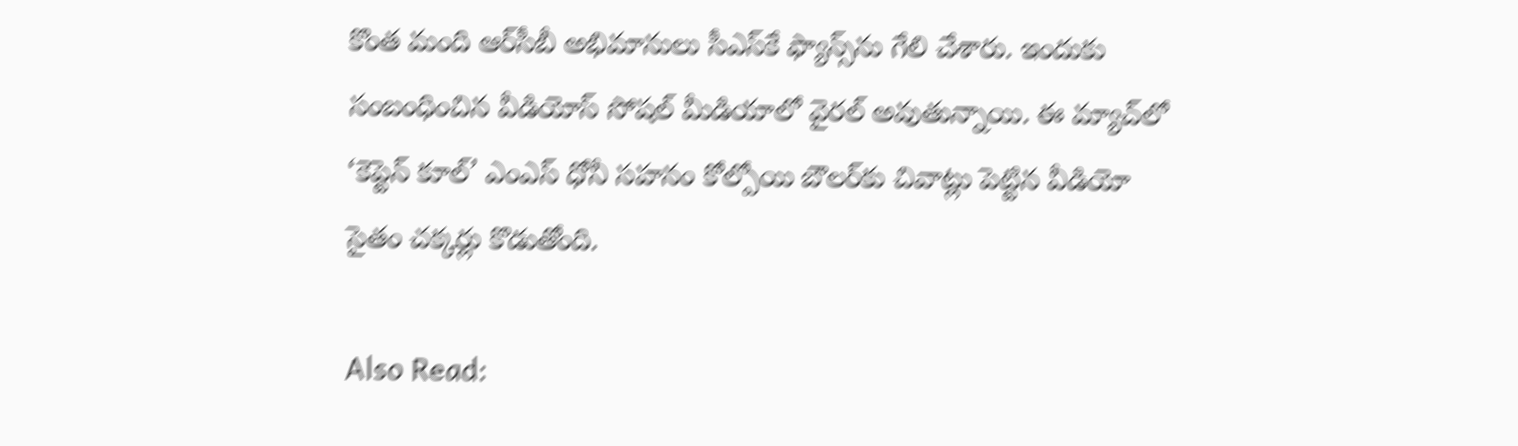కొంత మంది ఆర్‌సీబీ అభిమానులు సీఎస్‌కే ఫ్యాన్స్‌ను గేలి చేశారు. ఇందుకు సంబంధించిన వీడియోస్ సోషల్ మీడియాలో వైరల్ అవుతున్నాయి. ఈ మ్యాచ్‌లో ‘కెప్టెన్ కూల్’ ఎంఎస్ ధోనీ సహనం కోల్పోయి బౌలర్‌కు చివాట్లు పెట్టిన వీడియో సైతం చక్కర్లు కొడుతోంది.

Also Read: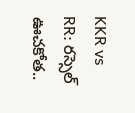KKR vs RR: రస్సెల్‌ ఊచకోత..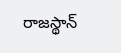రాజస్థాన్‌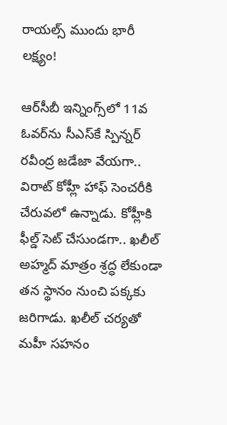రాయల్స్‌ ముందు భారీ లక్ష్యం!

ఆర్‌సీబీ ఇన్నింగ్స్‌లో 11వ ఓవర్‌ను సీఎస్‌కే స్పిన్నర్‌ రవీంద్ర జడేజా వేయగా.. విరాట్‌ కోహ్లీ హాఫ్ సెంచరీకి చేరువలో ఉన్నాడు. కోహ్లీకి ఫీల్డ్‌ సెట్‌ చేసుండగా.. ఖలీల్‌ అహ్మద్ మాత్రం శ్రద్ధ లేకుండా తన స్థానం నుంచి పక్కకు జరిగాడు. ఖలీల్‌ చర్యతో మహీ సహనం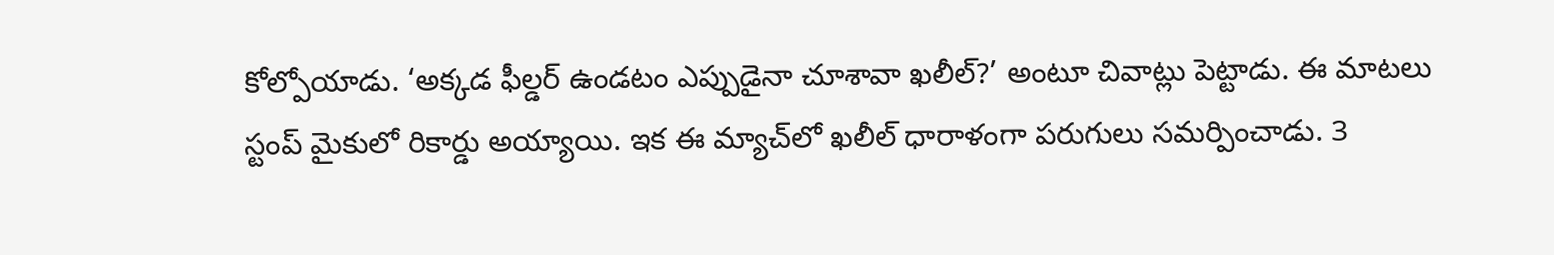కోల్పోయాడు. ‘అక్కడ ఫీల్డర్‌ ఉండటం ఎప్పుడైనా చూశావా ఖలీల్‌?’ అంటూ చివాట్లు పెట్టాడు. ఈ మాటలు స్టంప్‌ మైకులో రికార్డు అయ్యాయి. ఇక ఈ మ్యాచ్‌లో ఖలీల్ ధారాళంగా పరుగులు సమర్పించాడు. 3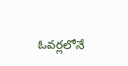ఓవర్లలోనే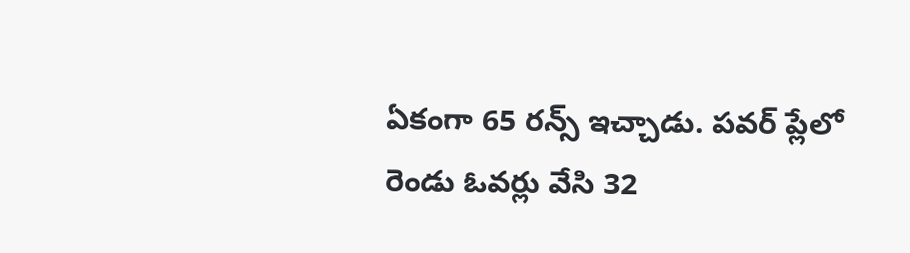ఏకంగా 65 రన్స్ ఇచ్చాడు. పవర్ ప్లేలో రెండు ఓవర్లు వేసి 32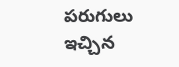పరుగులు ఇచ్చిన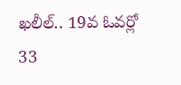ఖలీల్.. 19వ ఓవర్లో 33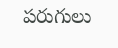పరుగులు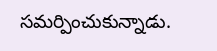సమర్పించుకున్నాడు.